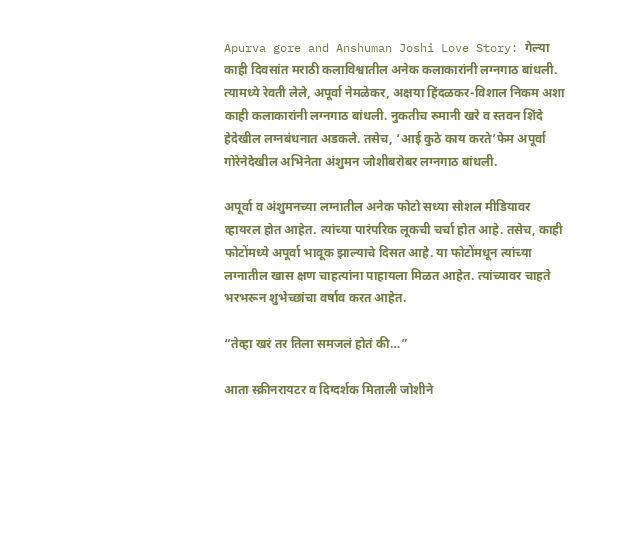Apurva gore and Anshuman Joshi Love Story: गेल्या काही दिवसांत मराठी कलाविश्वातील अनेक कलाकारांनी लग्नगाठ बांधली. त्यामध्ये रेवती लेले, अपूर्वा नेमळेकर, अक्षया हिंदळकर-विशाल निकम अशा काही कलाकारांनी लग्नगाठ बांधली. नुकतीच रुमानी खरे व स्तवन शिंदे हेदेखील लग्नबंधनात अडकले. तसेच, ‘आई कुठे काय करते’फेम अपूर्वा गोरेनेदेखील अभिनेता अंशुमन जोशीबरोबर लग्नगाठ बांधली.

अपूर्वा व अंशुमनच्या लग्नातील अनेक फोटो सध्या सोशल मीडियावर व्हायरल होत आहेत. त्यांच्या पारंपरिक लूकची चर्चा होत आहे. तसेच, काही फोटोंमध्ये अपूर्वा भावूक झाल्याचे दिसत आहे. या फोटोंमधून त्यांच्या लग्नातील खास क्षण चाहत्यांना पाहायला मिळत आहेत. त्यांच्यावर चाहते भरभरून शुभेच्छांचा वर्षाव करत आहेत.

“तेव्हा खरं तर तिला समजलं होतं की…”

आता स्क्रीनरायटर व दिग्दर्शक मिताली जोशीने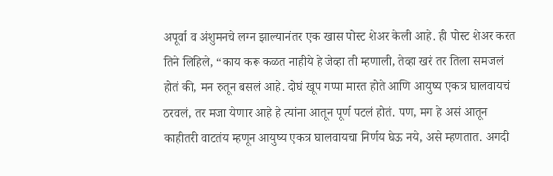अपूर्वा व अंशुमनचे लग्न झाल्यानंतर एक खास पोस्ट शेअर केली आहे. ही पोस्ट शेअर करत तिने लिहिले, “काय करू कळत नाहीये हे जेव्हा ती म्हणाली, तेव्हा खरं तर तिला समजलं होतं की, मन रुतून बसलं आहे. दोघं खूप गप्पा मारत होते आणि आयुष्य एकत्र घालवायचं ठरवलं, तर मजा येणार आहे हे त्यांना आतून पूर्ण पटलं होतं. पण, मग हे असं आतून काहीतरी वाटतंय म्हणून आयुष्य एकत्र घालवायचा निर्णय घेऊ नये, असे म्हणतात. अगदी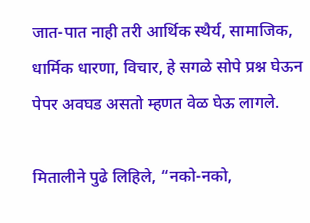जात-पात नाही तरी आर्थिक स्थैर्य, सामाजिक, धार्मिक धारणा, विचार, हे सगळे सोपे प्रश्न घेऊन पेपर अवघड असतो म्हणत वेळ घेऊ लागले.

मितालीने पुढे लिहिले, “नको-नको,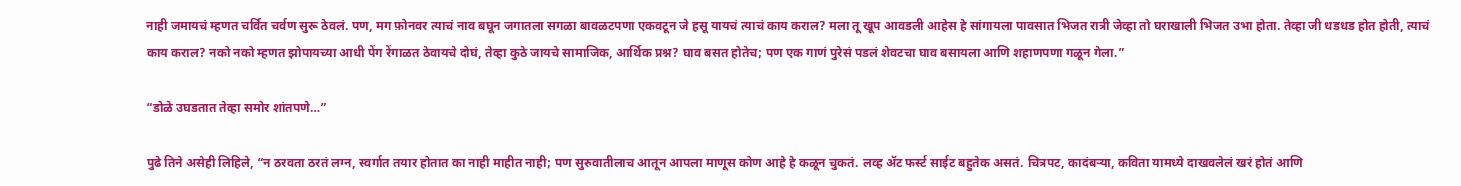नाही जमायचं म्हणत चर्वित चर्वण सुरू ठेवलं. पण, मग फ़ोनवर त्याचं नाव बघून जगातला सगळा बावळटपणा एकवटून जे हसू यायचं त्याचं काय कराल? मला तू खूप आवडली आहेस हे सांगायला पावसात भिजत रात्री जेव्हा तो घराखाली भिजत उभा होता. तेव्हा जी धडधड होत होती, त्याचं काय कराल? नको नको म्हणत झोपायच्या आधी पेंग रेंगाळत ठेवायचे दोघं, तेव्हा कुठे जायचे सामाजिक, आर्थिक प्रश्न? घाव बसत होतेच; पण एक गाणं पुरेसं पडलं शेवटचा घाव बसायला आणि शहाणपणा गळून गेला.”

“डोळे उघडतात तेव्हा समोर शांतपणे…”

पुढे तिने असेही लिहिले, “न ठरवता ठरतं लग्न, स्वर्गात तयार होतात का नाही माहीत नाही; पण सुरुवातीलाच आतून आपला माणूस कोण आहे हे कळून चुकतं. लव्ह ॲट फर्स्ट साईट बहुतेक असतं. चित्रपट, कादंबऱ्या, कविता यामध्ये दाखवलेलं खरं होतं आणि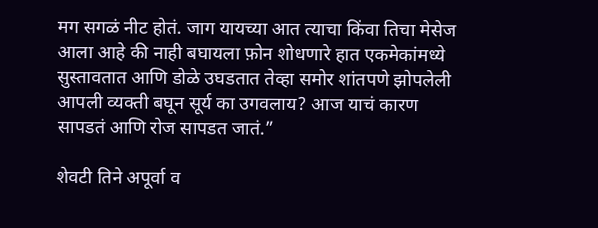मग सगळं नीट होतं. जाग यायच्या आत त्याचा किंवा तिचा मेसेज आला आहे की नाही बघायला फ़ोन शोधणारे हात एकमेकांमध्ये सुस्तावतात आणि डोळे उघडतात तेव्हा समोर शांतपणे झोपलेली आपली व्यक्ती बघून सूर्य का उगवलाय? आज याचं कारण सापडतं आणि रोज सापडत जातं.”

शेवटी तिने अपूर्वा व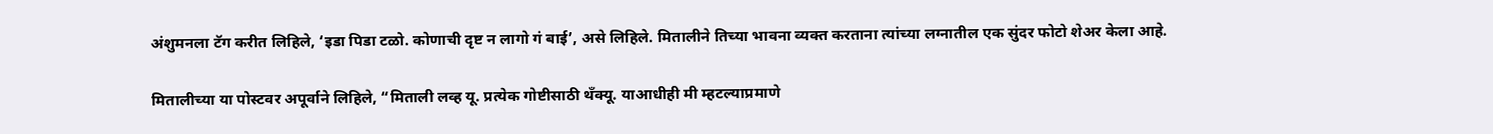अंशुमनला टॅग करीत लिहिले, ‘इडा पिडा टळो. कोणाची दृष्ट न लागो गं बाई’, असे लिहिले. मितालीने तिच्या भावना व्यक्त करताना त्यांच्या लग्नातील एक सुंदर फोटो शेअर केला आहे.

मितालीच्या या पोस्टवर अपूर्वाने लिहिले, “मिताली लव्ह यू. प्रत्येक गोष्टीसाठी थँक्यू. याआधीही मी म्हटल्याप्रमाणे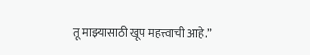तू माझ्यासाठी खूप महत्त्वाची आहे.”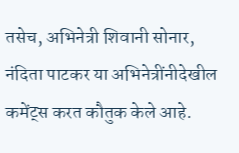तसेच, अभिनेत्री शिवानी सोनार, नंदिता पाटकर या अभिनेत्रींनीदेखील कमेंट्स करत कौतुक केले आहे.